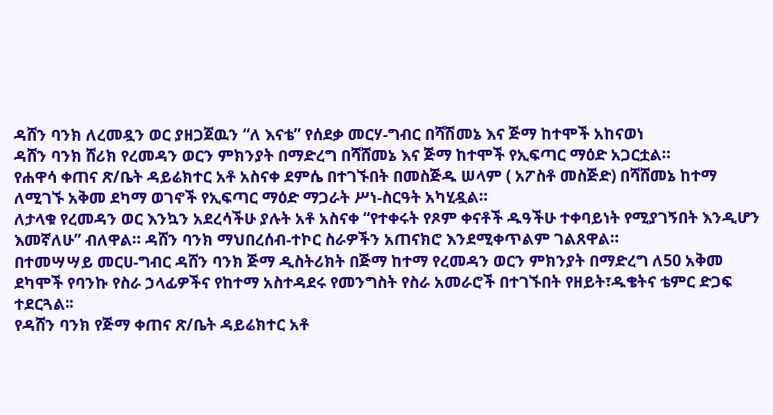ዳሸን ባንክ ለረመዷን ወር ያዘጋጀዉን “ለ እናቴ” የሰደቃ መርሃ-ግብር በሻሽመኔ እና ጅማ ከተሞች አከናወነ
ዳሸን ባንክ ሸሪክ የረመዳን ወርን ምክንያት በማድረግ በሻሸመኔ እና ጅማ ከተሞች የኢፍጣር ማዕድ አጋርቷል።
የሐዋሳ ቀጠና ጽ/ቤት ዳይሬክተር አቶ አስናቀ ደምሴ በተገኙበት በመስጅዱ ሠላም ( አፖስቶ መስጅድ) በሻሸመኔ ከተማ ለሚገኙ አቅመ ደካማ ወገኖች የኢፍጣር ማዕድ ማጋራት ሥነ-ስርዓት አካሂዷል።
ለታላቁ የረመዳን ወር እንኳን አደረሳችሁ ያሉት አቶ አስናቀ “የተቀሩት የጾም ቀናቶች ዱዓችሁ ተቀባይነት የሚያገኝበት እንዲሆን እመኛለሁ” ብለዋል። ዳሸን ባንክ ማህበረሰብ-ተኮር ስራዎችን አጠናክሮ እንደሚቀጥልም ገልጸዋል።
በተመሣሣይ መርሀ-ግብር ዳሸን ባንክ ጅማ ዲስትሪክት በጅማ ከተማ የረመዳን ወርን ምክንያት በማድረግ ለ50 አቅመ ደካሞች የባንኩ የስራ ኃላፊዎችና የከተማ አስተዳደሩ የመንግስት የስራ አመራሮች በተገኙበት የዘይት፣ዱቄትና ቴምር ድጋፍ ተደርጓል፡፡
የዳሸን ባንክ የጅማ ቀጠና ጽ/ቤት ዳይሬክተር አቶ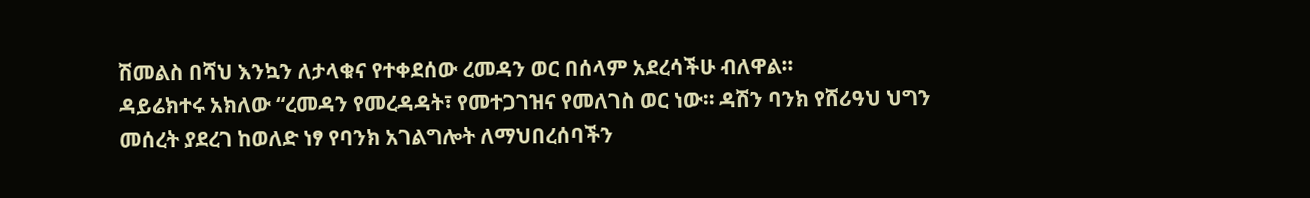ሽመልስ በሻህ እንኳን ለታላቁና የተቀደሰው ረመዳን ወር በሰላም አደረሳችሁ ብለዋል።
ዳይሬክተሩ አክለው “ረመዳን የመረዳዳት፣ የመተጋገዝና የመለገስ ወር ነው። ዳሽን ባንክ የሸሪዓህ ህግን መሰረት ያደረገ ከወለድ ነፃ የባንክ አገልግሎት ለማህበረሰባችን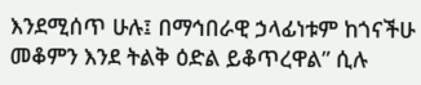እንደሚሰጥ ሁሉ፤ በማኅበራዊ ኃላፊነቱም ከጎናችሁ መቆምን እንደ ትልቅ ዕድል ይቆጥረዋል” ሲሉ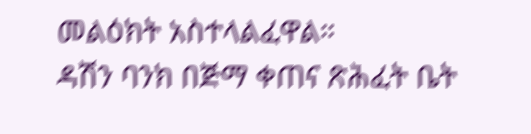መልዕክት አስተላልፈዋል።
ዳሽን ባንክ በጅማ ቀጠና ጽሕፈት ቤት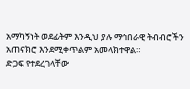አማካኝነት ወደፊትም እንዲህ ያሉ ማኅበራዊ ትብብሮችን አጠናክሮ እንደሚቀጥልም አመላክተዋል።
ድጋፍ የተደረገላቸው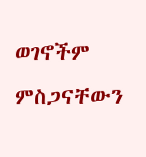ወገኖችም ምስጋናቸውን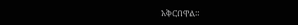አቅርበዋል።